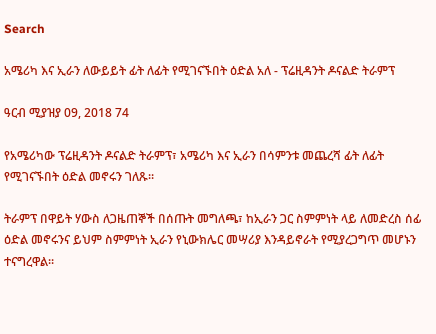Search

አሜሪካ እና ኢራን ለውይይት ፊት ለፊት የሚገናኙበት ዕድል አለ - ፕሬዚዳንት ዶናልድ ትራምፕ

ዓርብ ሚያዝያ 09, 2018 74

የአሜሪካው ፕሬዚዳንት ዶናልድ ትራምፕ፣ አሜሪካ እና ኢራን በሳምንቱ መጨረሻ ፊት ለፊት የሚገናኙበት ዕድል መኖሩን ገለጹ።

ትራምፕ በዋይት ሃውስ ለጋዜጠኞች በሰጡት መግለጫ፣ ከኢራን ጋር ስምምነት ላይ ለመድረስ ሰፊ ዕድል መኖሩንና ይህም ስምምነት ኢራን የኒውክሌር መሣሪያ እንዳይኖራት የሚያረጋግጥ መሆኑን ተናግረዋል።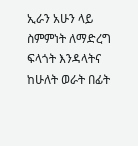ኢራን አሁን ላይ ስምምነት ለማድረግ ፍላጎት እንዳላትና ከሁለት ወራት በፊት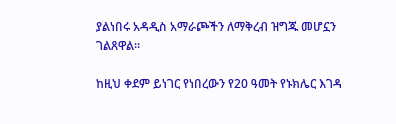ያልነበሩ አዳዲስ አማራጮችን ለማቅረብ ዝግጁ መሆኗን ገልጸዋል።

ከዚህ ቀደም ይነገር የነበረውን የ20 ዓመት የኑክሌር እገዳ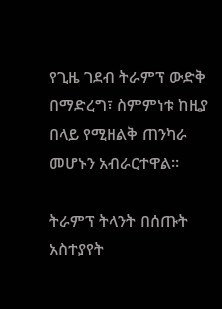የጊዜ ገደብ ትራምፕ ውድቅ በማድረግ፣ ስምምነቱ ከዚያ በላይ የሚዘልቅ ጠንካራ መሆኑን አብራርተዋል።

ትራምፕ ትላንት በሰጡት አስተያየት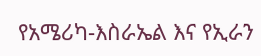የአሜሪካ-እስራኤል እና የኢራን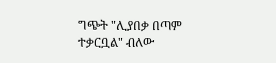ግጭት "ሊያበቃ በጣም ተቃርቧል" ብለው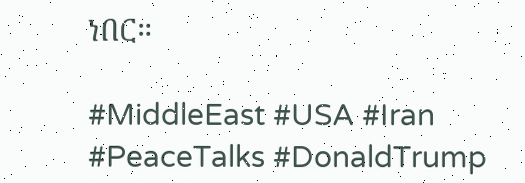ነበር።

#MiddleEast #USA #Iran #PeaceTalks #DonaldTrump